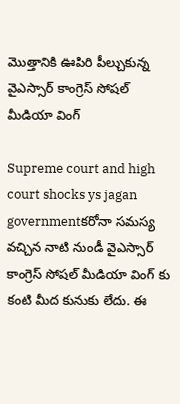మొత్తానికి ఊపిరి పీల్చుకున్న వైఎస్సార్ కాంగ్రెస్ సోషల్ మీడియా వింగ్

Supreme court and high court shocks ys jagan governmentకరోనా సమస్య వచ్చిన నాటి నుండీ వైఎస్సార్ కాంగ్రెస్ సోషల్ మీడియా వింగ్ కు కంటి మీద కునుకు లేదు. ఈ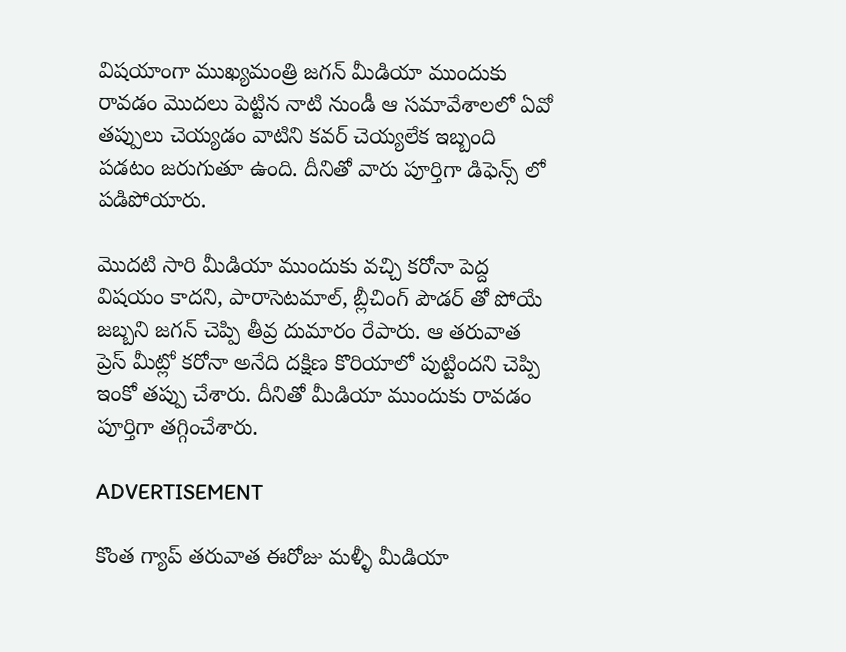విషయాంగా ముఖ్యమంత్రి జగన్ మీడియా ముందుకు రావడం మొదలు పెట్టిన నాటి నుండీ ఆ సమావేశాలలో ఏవో తప్పులు చెయ్యడం వాటిని కవర్ చెయ్యలేక ఇబ్బంది పడటం జరుగుతూ ఉంది. దీనితో వారు పూర్తిగా డిఫెన్స్ లో పడిపోయారు.

మొదటి సారి మీడియా ముందుకు వచ్చి కరోనా పెద్ద విషయం కాదని, పారాసెటమాల్, బ్లీచింగ్ పౌడర్ తో పోయే జబ్బని జగన్ చెప్పి తీవ్ర దుమారం రేపారు. ఆ తరువాత ప్రెస్ మీట్లో కరోనా అనేది దక్షిణ కొరియాలో పుట్టిందని చెప్పి ఇంకో తప్పు చేశారు. దీనితో మీడియా ముందుకు రావడం పూర్తిగా తగ్గించేశారు.

ADVERTISEMENT

కొంత గ్యాప్ తరువాత ఈరోజు మళ్ళీ మీడియా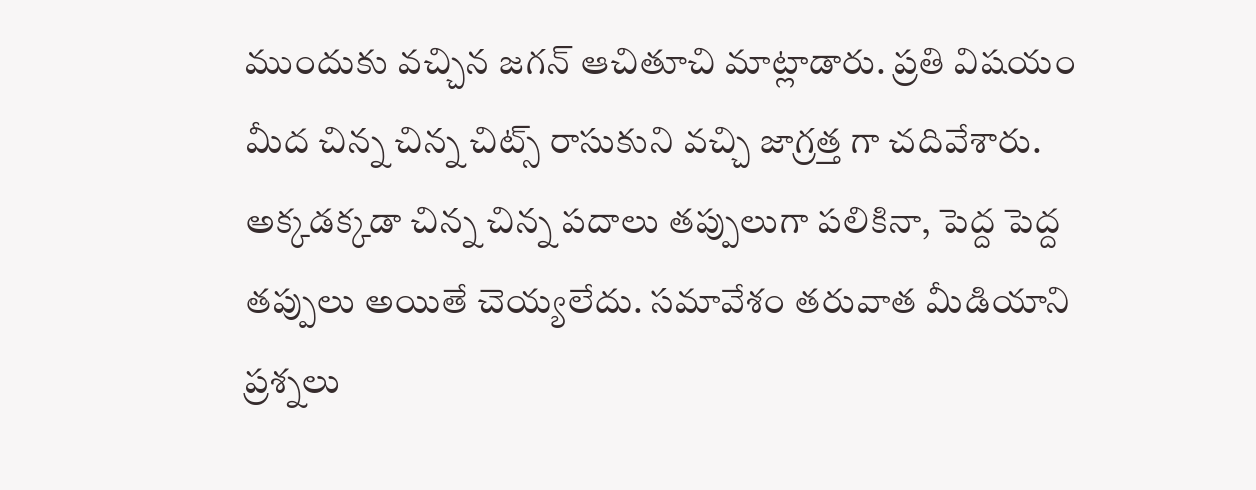ముందుకు వచ్చిన జగన్ ఆచితూచి మాట్లాడారు. ప్రతి విషయం మీద చిన్న చిన్న చిట్స్ రాసుకుని వచ్చి జాగ్రత్త గా చదివేశారు. అక్కడక్కడా చిన్న చిన్న పదాలు తప్పులుగా పలికినా, పెద్ద పెద్ద తప్పులు అయితే చెయ్యలేదు. సమావేశం తరువాత మీడియాని ప్రశ్నలు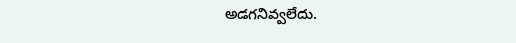అడగనివ్వలేదు.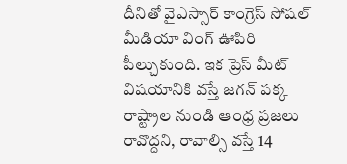దీనితో వైఎస్సార్ కాంగ్రెస్ సోషల్ మీడియా వింగ్ ఊపిరి పీల్చుకుంది. ఇక ప్రెస్ మీట్ విషయానికి వస్తే జగన్ పక్క రాష్ట్రాల నుండి ఆంధ్ర ప్రజలు రావొద్దని, రావాల్సి వస్తే 14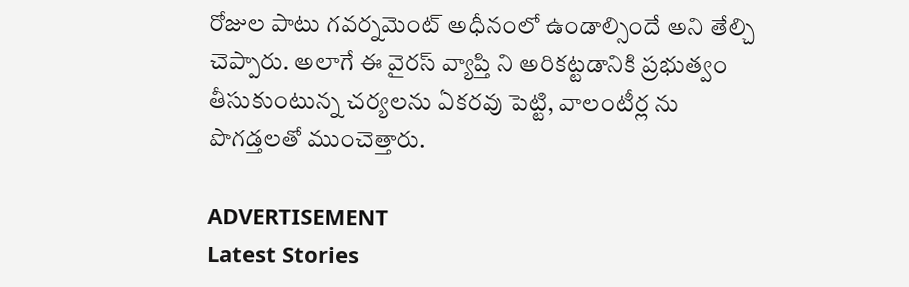రోజుల పాటు గవర్నమెంట్ అధీనంలో ఉండాల్సిందే అని తేల్చి చెప్పారు. అలాగే ఈ వైరస్ వ్యాప్తి ని అరికట్టడానికి ప్రభుత్వం తీసుకుంటున్న చర్యలను ఏకరవు పెట్టి, వాలంటీర్ల ను పొగడ్తలతో ముంచెత్తారు.

ADVERTISEMENT
Latest Stories